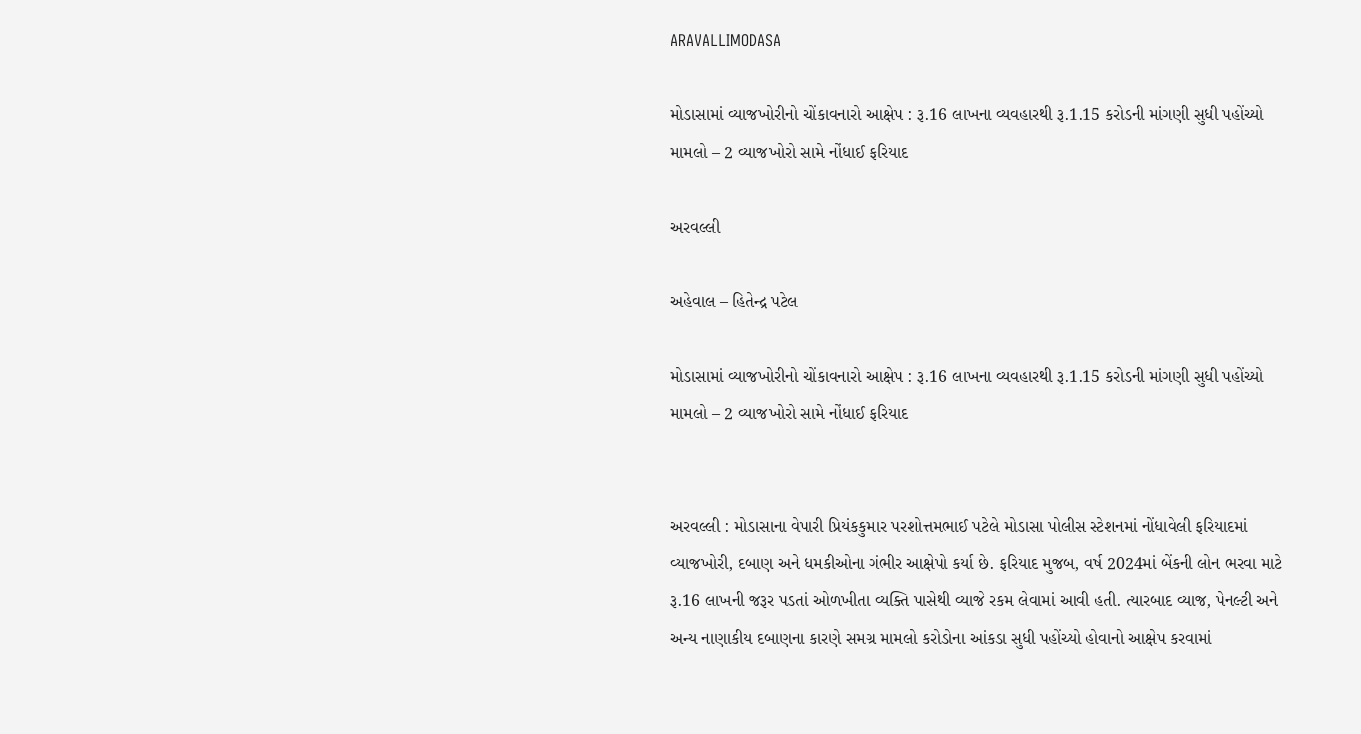ARAVALLIMODASA

મોડાસામાં વ્યાજખોરીનો ચોંકાવનારો આક્ષેપ : રૂ.16 લાખના વ્યવહારથી રૂ.1.15 કરોડની માંગણી સુધી પહોંચ્યો મામલો – 2 વ્યાજખોરો સામે નોંધાઈ ફરિયાદ

અરવલ્લી

અહેવાલ – હિતેન્દ્ર પટેલ

મોડાસામાં વ્યાજખોરીનો ચોંકાવનારો આક્ષેપ : રૂ.16 લાખના વ્યવહારથી રૂ.1.15 કરોડની માંગણી સુધી પહોંચ્યો મામલો – 2 વ્યાજખોરો સામે નોંધાઈ ફરિયાદ


અરવલ્લી : મોડાસાના વેપારી પ્રિયંકકુમાર પરશોત્તમભાઈ પટેલે મોડાસા પોલીસ સ્ટેશનમાં નોંધાવેલી ફરિયાદમાં વ્યાજખોરી, દબાણ અને ધમકીઓના ગંભીર આક્ષેપો કર્યા છે. ફરિયાદ મુજબ, વર્ષ 2024માં બેંકની લોન ભરવા માટે રૂ.16 લાખની જરૂર પડતાં ઓળખીતા વ્યક્તિ પાસેથી વ્યાજે રકમ લેવામાં આવી હતી. ત્યારબાદ વ્યાજ, પેનલ્ટી અને અન્ય નાણાકીય દબાણના કારણે સમગ્ર મામલો કરોડોના આંકડા સુધી પહોંચ્યો હોવાનો આક્ષેપ કરવામાં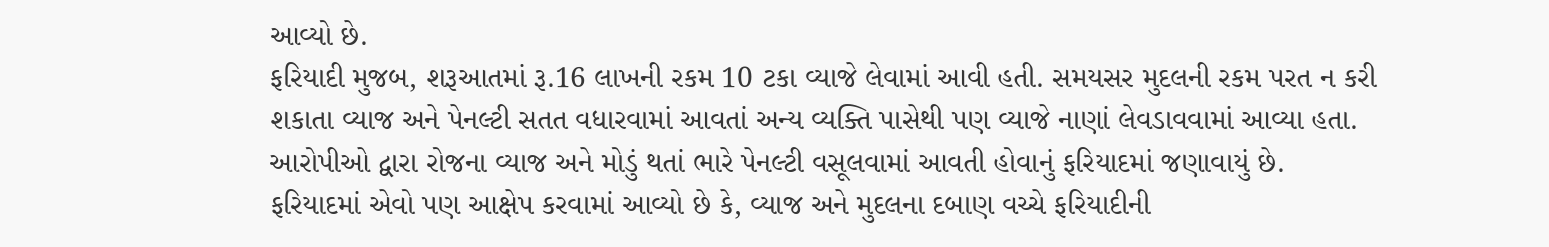આવ્યો છે.
ફરિયાદી મુજબ, શરૂઆતમાં રૂ.16 લાખની રકમ 10 ટકા વ્યાજે લેવામાં આવી હતી. સમયસર મુદલની રકમ પરત ન કરી શકાતા વ્યાજ અને પેનલ્ટી સતત વધારવામાં આવતાં અન્ય વ્યક્તિ પાસેથી પણ વ્યાજે નાણાં લેવડાવવામાં આવ્યા હતા. આરોપીઓ દ્વારા રોજના વ્યાજ અને મોડું થતાં ભારે પેનલ્ટી વસૂલવામાં આવતી હોવાનું ફરિયાદમાં જણાવાયું છે.
ફરિયાદમાં એવો પણ આક્ષેપ કરવામાં આવ્યો છે કે, વ્યાજ અને મુદલના દબાણ વચ્ચે ફરિયાદીની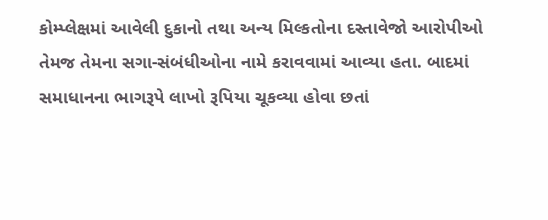કોમ્પ્લેક્ષમાં આવેલી દુકાનો તથા અન્ય મિલ્કતોના દસ્તાવેજો આરોપીઓ તેમજ તેમના સગા-સંબંધીઓના નામે કરાવવામાં આવ્યા હતા. બાદમાં સમાધાનના ભાગરૂપે લાખો રૂપિયા ચૂકવ્યા હોવા છતાં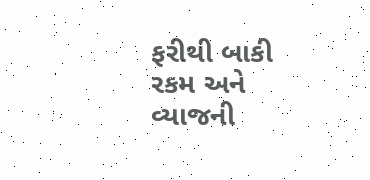ફરીથી બાકી રકમ અને વ્યાજની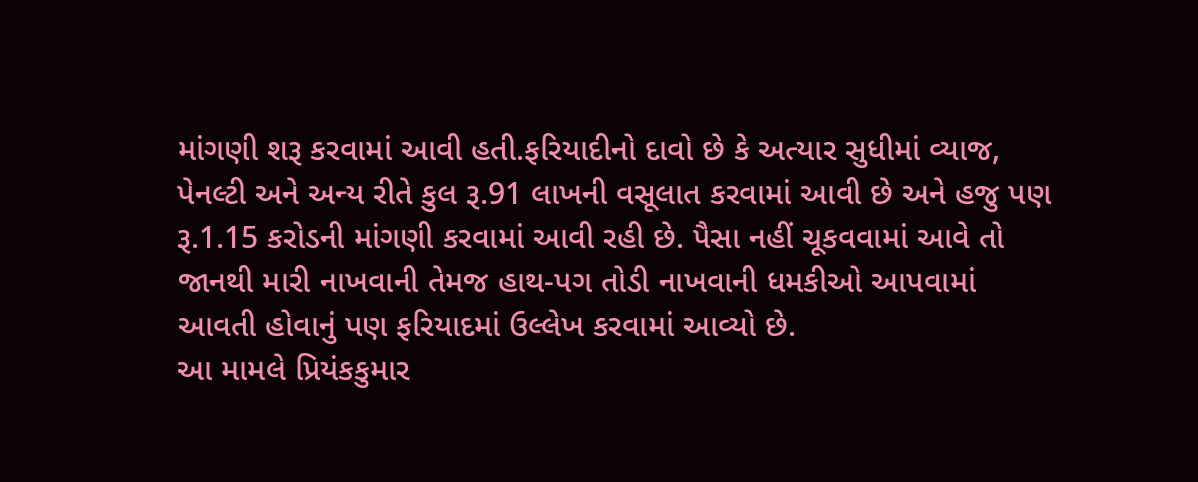માંગણી શરૂ કરવામાં આવી હતી.ફરિયાદીનો દાવો છે કે અત્યાર સુધીમાં વ્યાજ, પેનલ્ટી અને અન્ય રીતે કુલ રૂ.91 લાખની વસૂલાત કરવામાં આવી છે અને હજુ પણ રૂ.1.15 કરોડની માંગણી કરવામાં આવી રહી છે. પૈસા નહીં ચૂકવવામાં આવે તો જાનથી મારી નાખવાની તેમજ હાથ-પગ તોડી નાખવાની ધમકીઓ આપવામાં આવતી હોવાનું પણ ફરિયાદમાં ઉલ્લેખ કરવામાં આવ્યો છે.
આ મામલે પ્રિયંકકુમાર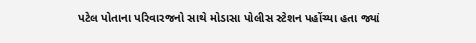પટેલ પોતાના પરિવારજનો સાથે મોડાસા પોલીસ સ્ટેશન પહોંચ્યા હતા જ્યાં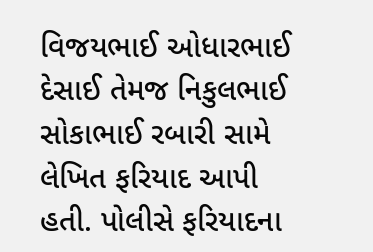વિજયભાઈ ઓધારભાઈ દેસાઈ તેમજ નિકુલભાઈ સોકાભાઈ રબારી સામે લેખિત ફરિયાદ આપી હતી. પોલીસે ફરિયાદના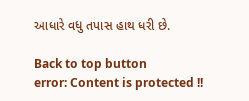આધારે વધુ તપાસ હાથ ધરી છે.

Back to top button
error: Content is protected !!